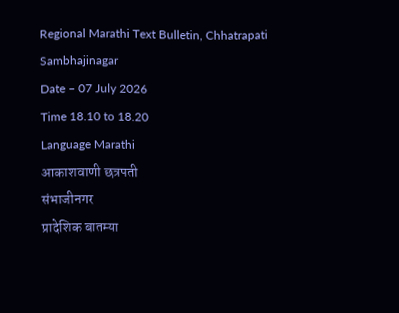Regional Marathi Text Bulletin, Chhatrapati Sambhajinagar
Date – 07 July 2026
Time 18.10 to 18.20
Language Marathi
आकाशवाणी छत्रपती
संभाजीनगर
प्रादेशिक बातम्या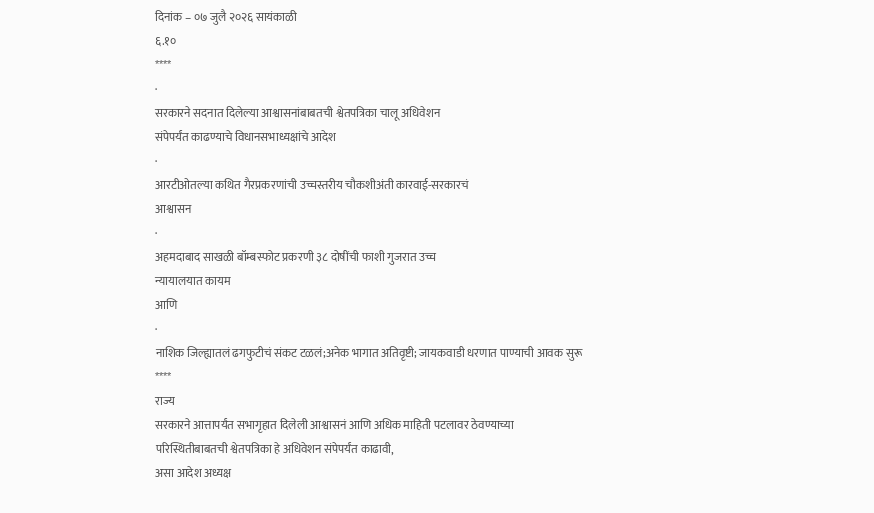दिनांक – ०७ जुलै २०२६ सायंकाळी
६.१०
****
·
सरकारने सदनात दिलेल्या आश्वासनांबाबतची श्वेतपत्रिका चालू अधिवेशन
संपेपर्यंत काढण्याचे विधानसभाध्यक्षांचे आदेश
·
आरटीओतल्या कथित गैरप्रकरणांची उच्चस्तरीय चौकशीअंती कारवाई-सरकारचं
आश्वासन
·
अहमदाबाद साखळी बॉम्बस्फोट प्रकरणी ३८ दोषींची फाशी गुजरात उच्च
न्यायालयात कायम
आणि
·
नाशिक जिल्ह्यातलं ढगफुटीचं संकट टळलं;अनेक भागात अतिवृष्टी; जायकवाडी धरणात पाण्याची आवक सुरू
****
राज्य
सरकारने आत्तापर्यंत सभागृहात दिलेली आश्वासनं आणि अधिक माहिती पटलावर ठेवण्याच्या
परिस्थितीबाबतची श्वेतपत्रिका हे अधिवेशन संपेपर्यंत काढावी,
असा आदेश अध्यक्ष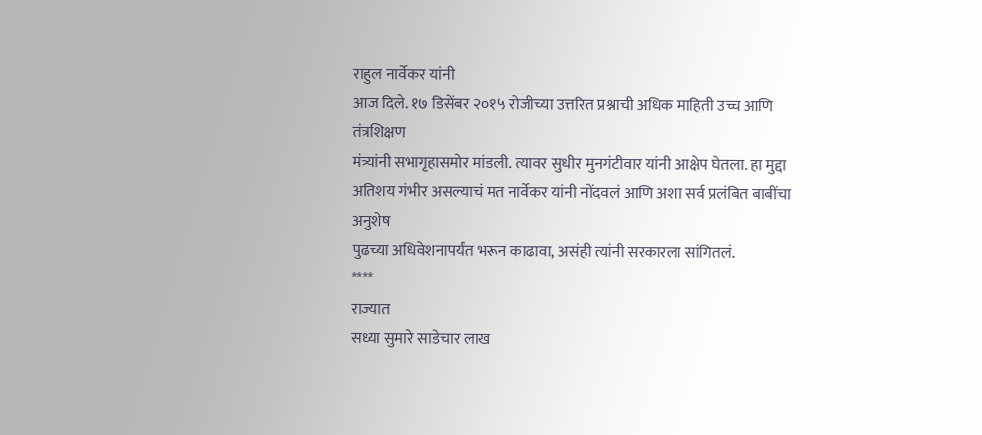राहुल नार्वेकर यांनी
आज दिले. १७ डिसेंबर २०१५ रोजीच्या उत्तरित प्रश्नाची अधिक माहिती उच्च आणि तंत्रशिक्षण
मंत्र्यांनी सभागृहासमोर मांडली. त्यावर सुधीर मुनगंटीवार यांनी आक्षेप घेतला. हा मुद्दा
अतिशय गंभीर असल्याचं मत नार्वेकर यांनी नोंदवलं आणि अशा सर्व प्रलंबित बाबींचा अनुशेष
पुढच्या अधिवेशनापर्यंत भरून काढावा, असंही त्यांनी सरकारला सांगितलं.
****
राज्यात
सध्या सुमारे साडेचार लाख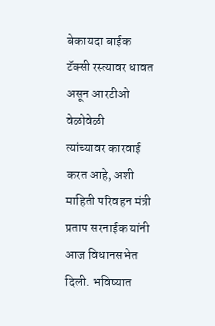बेकायदा बाईक टॅक्सी रस्त्यावर धावत असून आरटीओ वेळोवेळी
त्यांच्यावर कारवाई करत आहे, अशी माहिती परिवहन मंत्री प्रताप सरनाईक यांनी आज विधानसभेत
दिली. भविष्यात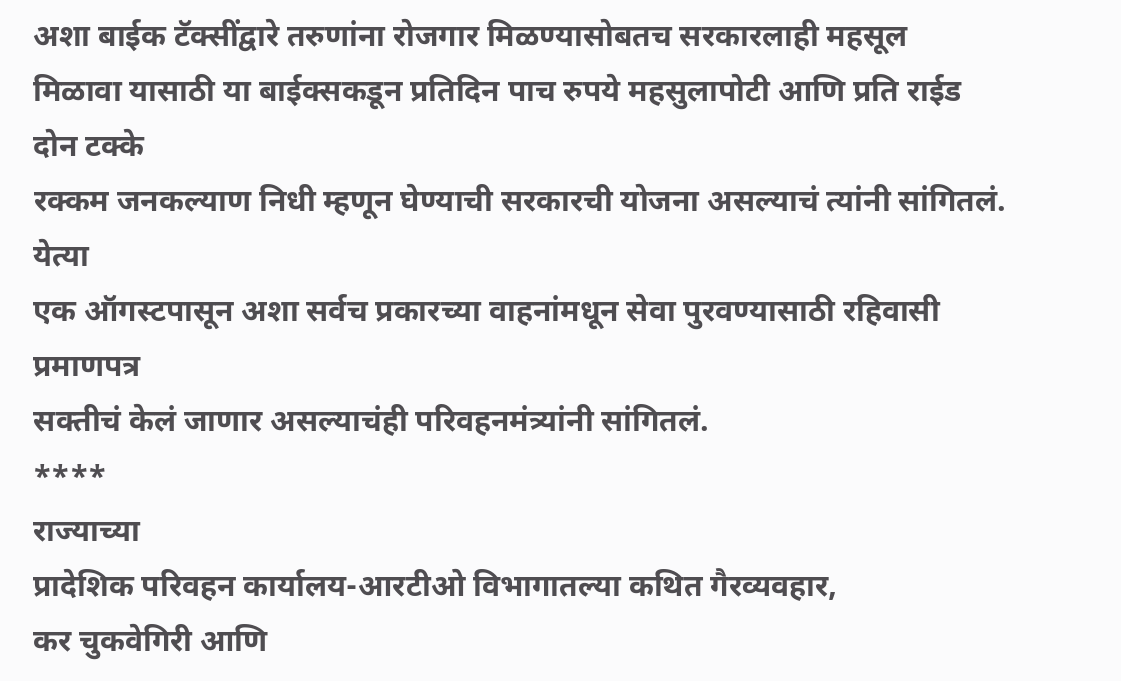अशा बाईक टॅक्सींद्वारे तरुणांना रोजगार मिळण्यासोबतच सरकारलाही महसूल
मिळावा यासाठी या बाईक्सकडून प्रतिदिन पाच रुपये महसुलापोटी आणि प्रति राईड दोन टक्के
रक्कम जनकल्याण निधी म्हणून घेण्याची सरकारची योजना असल्याचं त्यांनी सांगितलं. येत्या
एक ऑगस्टपासून अशा सर्वच प्रकारच्या वाहनांमधून सेवा पुरवण्यासाठी रहिवासी प्रमाणपत्र
सक्तीचं केलं जाणार असल्याचंही परिवहनमंत्र्यांनी सांगितलं.
****
राज्याच्या
प्रादेशिक परिवहन कार्यालय-आरटीओ विभागातल्या कथित गैरव्यवहार,
कर चुकवेगिरी आणि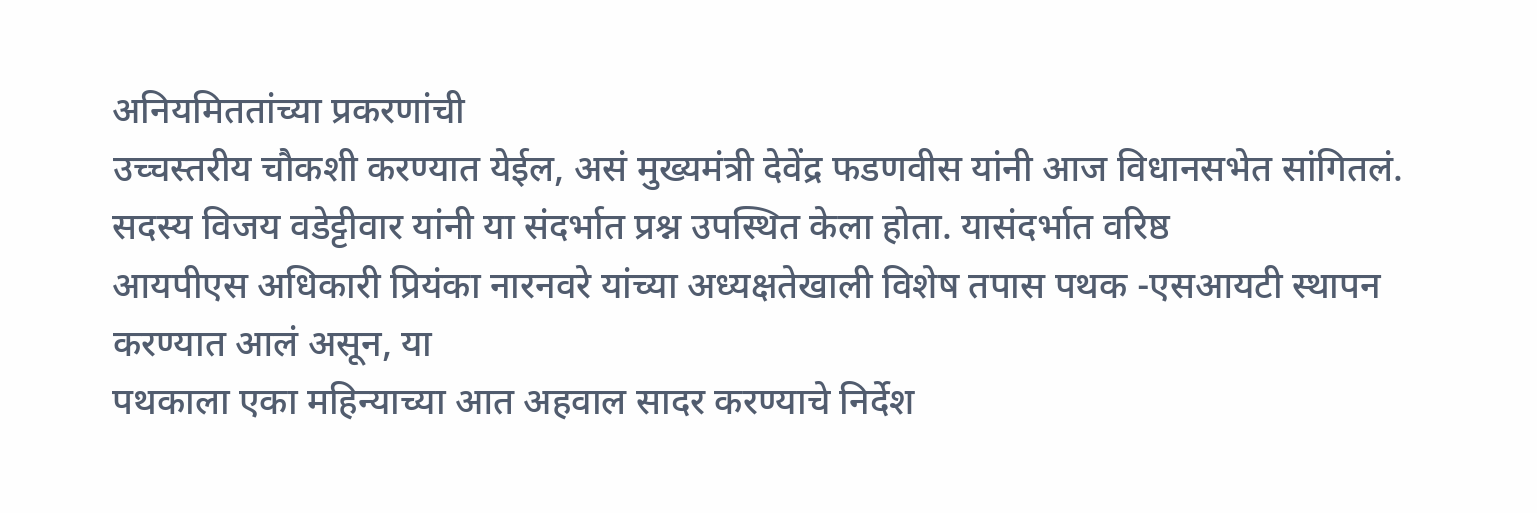अनियमिततांच्या प्रकरणांची
उच्चस्तरीय चौकशी करण्यात येईल, असं मुख्यमंत्री देवेंद्र फडणवीस यांनी आज विधानसभेत सांगितलं.
सदस्य विजय वडेट्टीवार यांनी या संदर्भात प्रश्न उपस्थित केला होता. यासंदर्भात वरिष्ठ
आयपीएस अधिकारी प्रियंका नारनवरे यांच्या अध्यक्षतेखाली विशेष तपास पथक -एसआयटी स्थापन
करण्यात आलं असून, या
पथकाला एका महिन्याच्या आत अहवाल सादर करण्याचे निर्देश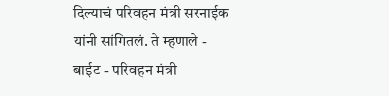दिल्याचं परिवहन मंत्री सरनाईक
यांनी सांगितलं. ते म्हणाले -
बाईट - परिवहन मंत्री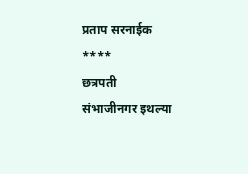प्रताप सरनाईक
****
छत्रपती
संभाजीनगर इथल्या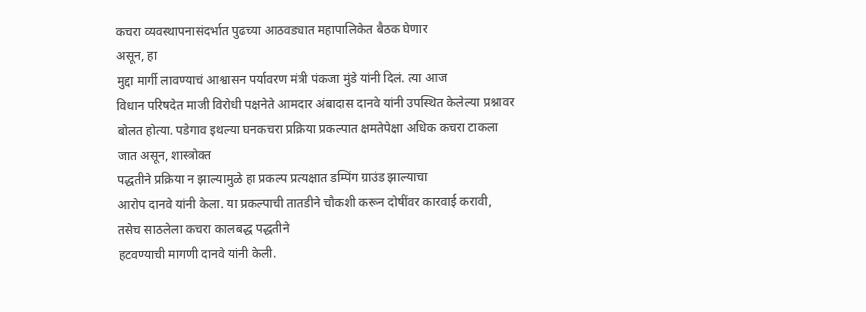कचरा व्यवस्थापनासंदर्भात पुढच्या आठवड्यात महापालिकेत बैठक घेणार
असून, हा
मुद्दा मार्गी लावण्याचं आश्वासन पर्यावरण मंत्री पंकजा मुंडे यांनी दिलं. त्या आज
विधान परिषदेत माजी विरोधी पक्षनेते आमदार अंबादास दानवे यांनी उपस्थित केलेल्या प्रश्नावर
बोलत होत्या. पडेगाव इथल्या घनकचरा प्रक्रिया प्रकल्पात क्षमतेपेक्षा अधिक कचरा टाकला
जात असून, शास्त्रोक्त
पद्धतीने प्रक्रिया न झाल्यामुळे हा प्रकल्प प्रत्यक्षात डम्पिंग ग्राउंड झाल्याचा
आरोप दानवे यांनी केला. या प्रकल्पाची तातडीने चौकशी करून दोषींवर कारवाई करावी,
तसेच साठलेला कचरा कालबद्ध पद्धतीने
हटवण्याची मागणी दानवे यांनी केली.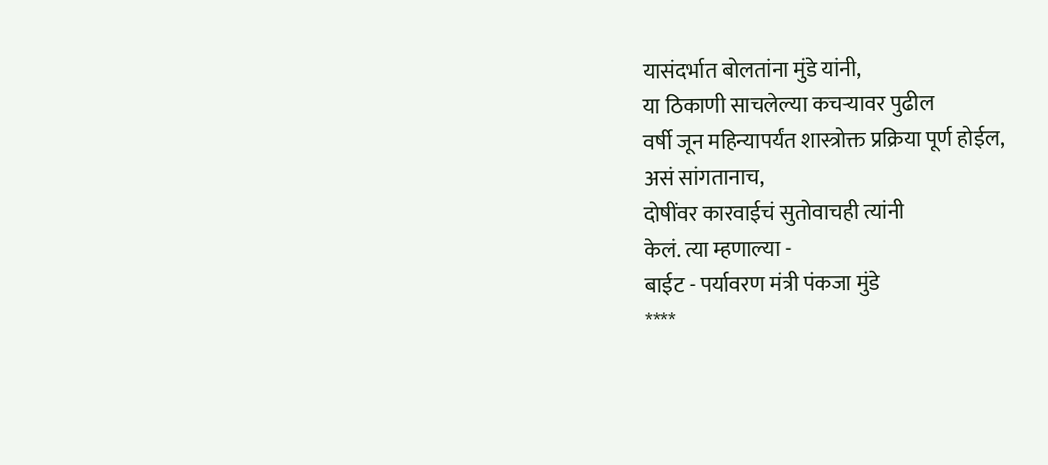यासंदर्भात बोलतांना मुंडे यांनी,
या ठिकाणी साचलेल्या कचऱ्यावर पुढील
वर्षी जून महिन्यापर्यंत शास्त्रोक्त प्रक्रिया पूर्ण होईल,
असं सांगतानाच,
दोषींवर कारवाईचं सुतोवाचही त्यांनी
केलं. त्या म्हणाल्या -
बाईट - पर्यावरण मंत्री पंकजा मुंडे
****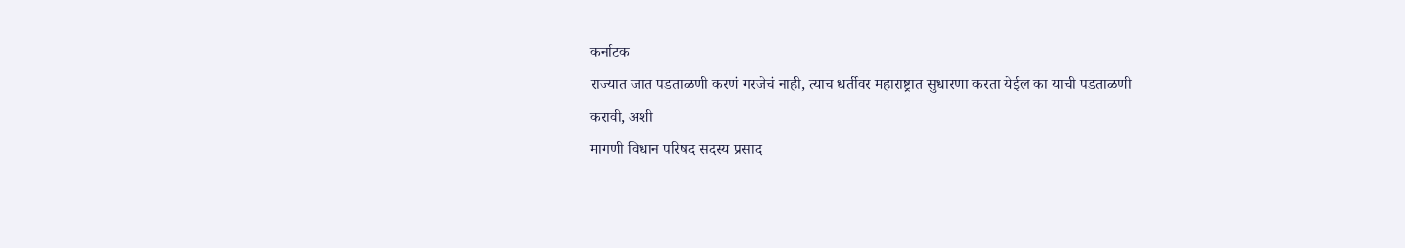कर्नाटक
राज्यात जात पडताळणी करणं गरजेचं नाही, त्याच धर्तीवर महाराष्ट्रात सुधारणा करता येईल का याची पडताळणी
करावी, अशी
मागणी विधान परिषद सदस्य प्रसाद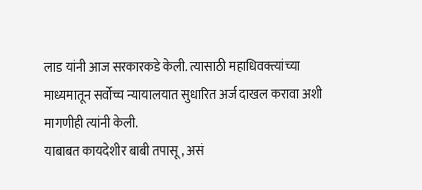लाड यांनी आज सरकारकडे केली. त्यासाठी महाधिवक्त्यांच्या
माध्यमातून सर्वोच्च न्यायालयात सुधारित अर्ज दाखल करावा अशी मागणीही त्यांनी केली.
याबाबत कायदेशीर बाबी तपासू, असं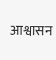आश्वासन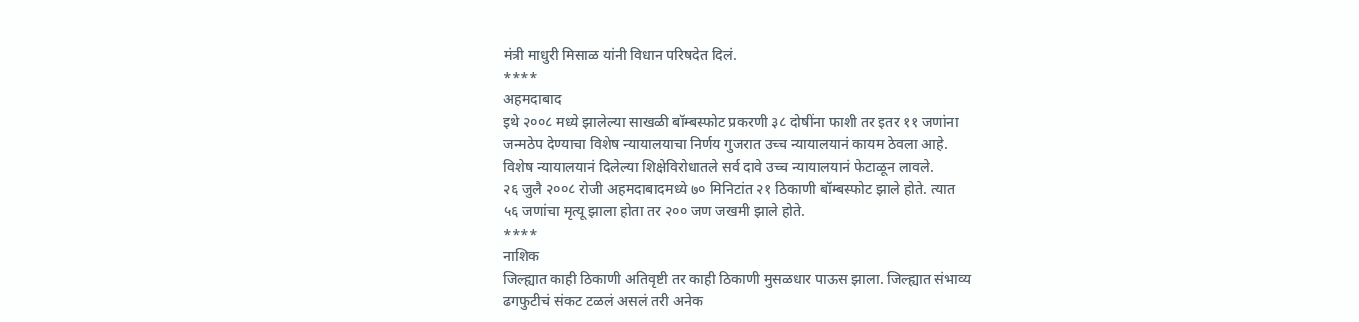मंत्री माधुरी मिसाळ यांनी विधान परिषदेत दिलं.
****
अहमदाबाद
इथे २००८ मध्ये झालेल्या साखळी बॉम्बस्फोट प्रकरणी ३८ दोषींना फाशी तर इतर ११ जणांना
जन्मठेप देण्याचा विशेष न्यायालयाचा निर्णय गुजरात उच्च न्यायालयानं कायम ठेवला आहे.
विशेष न्यायालयानं दिलेल्या शिक्षेविरोधातले सर्व दावे उच्च न्यायालयानं फेटाळून लावले.
२६ जुलै २००८ रोजी अहमदाबादमध्ये ७० मिनिटांत २१ ठिकाणी बॉम्बस्फोट झाले होते. त्यात
५६ जणांचा मृत्यू झाला होता तर २०० जण जखमी झाले होते.
****
नाशिक
जिल्ह्यात काही ठिकाणी अतिवृष्टी तर काही ठिकाणी मुसळधार पाऊस झाला. जिल्ह्यात संभाव्य
ढगफुटीचं संकट टळलं असलं तरी अनेक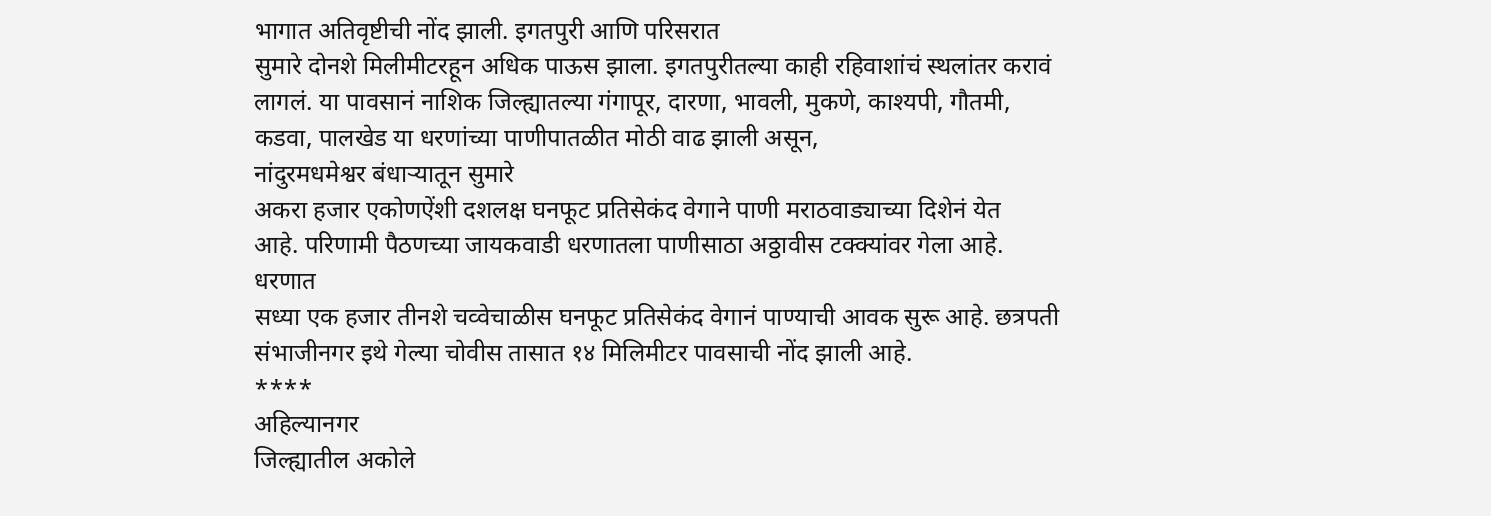भागात अतिवृष्टीची नोंद झाली. इगतपुरी आणि परिसरात
सुमारे दोनशे मिलीमीटरहून अधिक पाऊस झाला. इगतपुरीतल्या काही रहिवाशांचं स्थलांतर करावं
लागलं. या पावसानं नाशिक जिल्ह्यातल्या गंगापूर, दारणा, भावली, मुकणे, काश्यपी, गौतमी, कडवा, पालखेड या धरणांच्या पाणीपातळीत मोठी वाढ झाली असून,
नांदुरमधमेश्वर बंधाऱ्यातून सुमारे
अकरा हजार एकोणऐंशी दशलक्ष घनफूट प्रतिसेकंद वेगाने पाणी मराठवाड्याच्या दिशेनं येत
आहे. परिणामी पैठणच्या जायकवाडी धरणातला पाणीसाठा अठ्ठावीस टक्क्यांवर गेला आहे. धरणात
सध्या एक हजार तीनशे चव्वेचाळीस घनफूट प्रतिसेकंद वेगानं पाण्याची आवक सुरू आहे. छत्रपती
संभाजीनगर इथे गेल्या चोवीस तासात १४ मिलिमीटर पावसाची नोंद झाली आहे.
****
अहिल्यानगर
जिल्ह्यातील अकोले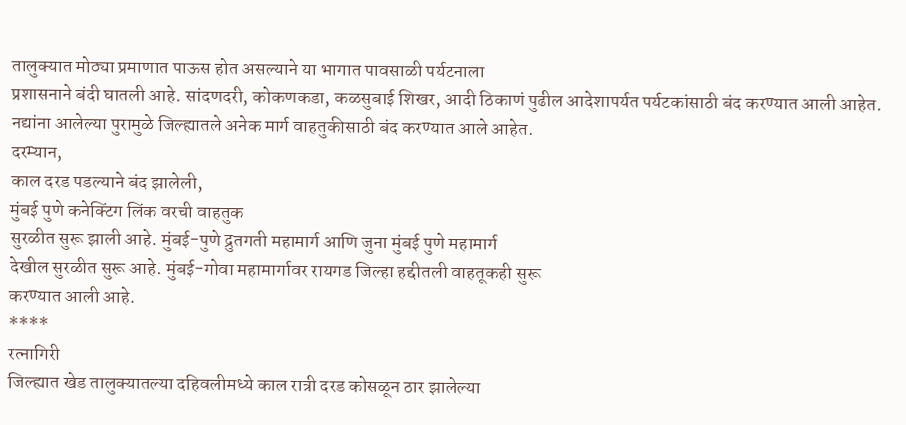तालुक्यात मोठ्या प्रमाणात पाऊस होत असल्याने या भागात पावसाळी पर्यटनाला
प्रशासनाने बंदी घातली आहे. सांदणदरी, कोकणकडा, कळसुबाई शिखर, आदी ठिकाणं पुढील आदेशापर्यत पर्यटकांसाठी बंद करण्यात आली आहेत.
नद्यांना आलेल्या पुरामुळे जिल्ह्यातले अनेक मार्ग वाहतुकीसाठी बंद करण्यात आले आहेत.
दरम्यान,
काल दरड पडल्याने बंद झालेली,
मुंबई पुणे कनेक्टिंग लिंक वरची वाहतुक
सुरळीत सुरू झाली आहे. मुंबई-पुणे द्रुतगती महामार्ग आणि जुना मुंबई पुणे महामार्ग
देखील सुरळीत सुरू आहे. मुंबई-गोवा महामार्गावर रायगड जिल्हा हद्दीतली वाहतूकही सुरू
करण्यात आली आहे.
****
रत्नागिरी
जिल्ह्यात खेड तालुक्यातल्या दहिवलीमध्ये काल रात्री दरड कोसळून ठार झालेल्या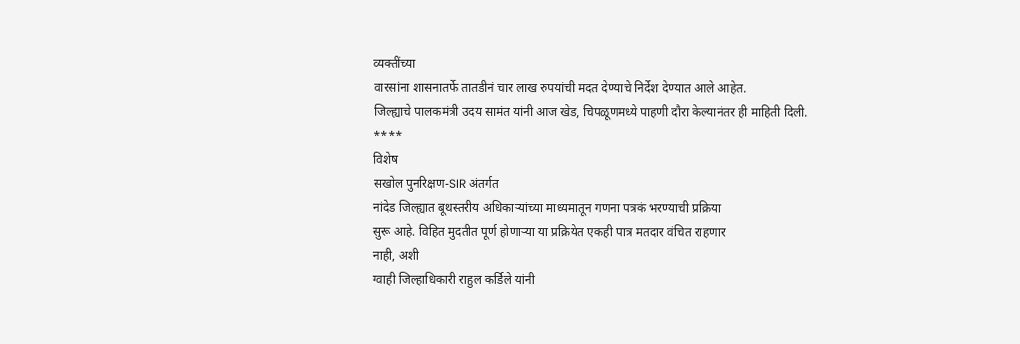व्यक्तींच्या
वारसांना शासनातर्फे तातडीनं चार लाख रुपयांची मदत देण्याचे निर्देश देण्यात आले आहेत.
जिल्ह्याचे पालकमंत्री उदय सामंत यांनी आज खेड, चिपळूणमध्ये पाहणी दौरा केल्यानंतर ही माहिती दिली.
****
विशेष
सखोल पुनरिक्षण-SIR अंतर्गत
नांदेड जिल्ह्यात बूथस्तरीय अधिकाऱ्यांच्या माध्यमातून गणना पत्रकं भरण्याची प्रक्रिया
सुरू आहे. विहित मुदतीत पूर्ण होणाऱ्या या प्रक्रियेत एकही पात्र मतदार वंचित राहणार
नाही, अशी
ग्वाही जिल्हाधिकारी राहुल कर्डिले यांनी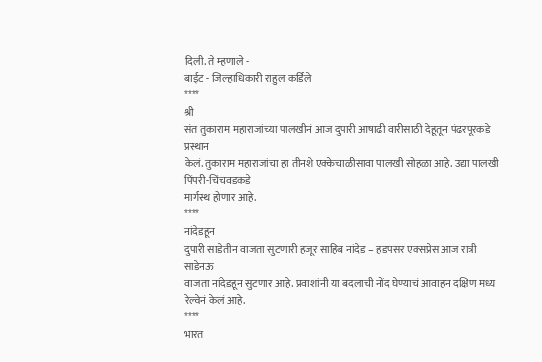दिली. ते म्हणाले -
बाईट - जिल्हाधिकारी राहुल कर्डिले
****
श्री
संत तुकाराम महाराजांच्या पालखीनं आज दुपारी आषाढी वारीसाठी देहूतून पंढरपूरकडे प्रस्थान
केलं. तुकाराम महाराजांचा हा तीनशे एक्केचाळीसावा पालखी सोहळा आहे. उद्या पालखी पिंपरी-चिंचवडकडे
मार्गस्थ होणार आहे.
****
नांदेडहून
दुपारी साडेतीन वाजता सुटणारी हजूर साहिब नांदेड – हडपसर एक्सप्रेस आज रात्री साडेनऊ
वाजता नांदेडहून सुटणार आहे. प्रवाशांनी या बदलाची नोंद घेण्याचं आवाहन दक्षिण मध्य
रेल्वेनं केलं आहे.
****
भारत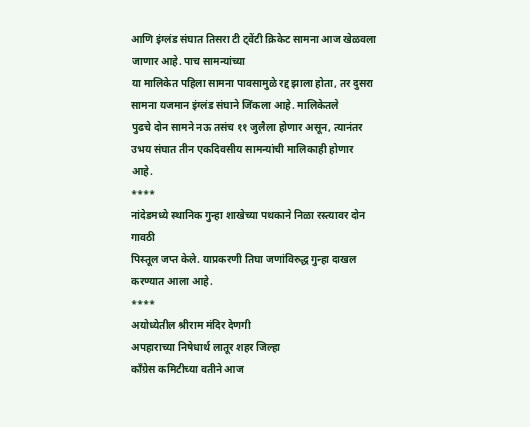आणि इंग्लंड संघात तिसरा टी ट्वेंटी क्रिकेट सामना आज खेळवला जाणार आहे. पाच सामन्यांच्या
या मालिकेत पहिला सामना पावसामुळे रद्द झाला होता, तर दुसरा सामना यजमान इंग्लंड संघाने जिंकला आहे. मालिकेतले
पुढचे दोन सामने नऊ तसंच ११ जुलैला होणार असून, त्यानंतर उभय संघात तीन एकदिवसीय सामन्यांची मालिकाही होणार
आहे.
****
नांदेडमध्ये स्थानिक गुन्हा शाखेच्या पथकाने निळा रस्त्यावर दोन गावठी
पिस्तूल जप्त केले. याप्रकरणी तिघा जणांविरुद्ध गुन्हा दाखल करण्यात आला आहे.
****
अयोध्येतील श्रीराम मंदिर देणगी
अपहाराच्या निषेधार्थ लातूर शहर जिल्हा
काँग्रेस कमिटीच्या वतीने आज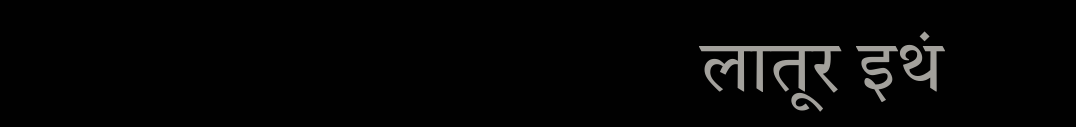लातूर इथं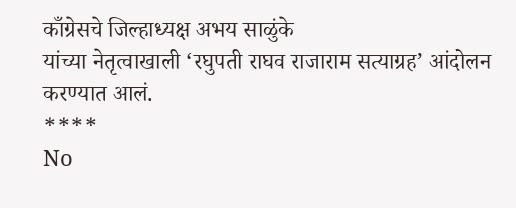काँग्रेसचे जिल्हाध्यक्ष अभय साळुंके
यांच्या नेतृत्वाखाली ‘रघुपती राघव राजाराम सत्याग्रह’ आंदोलन करण्यात आलं.
****
No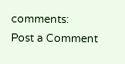comments:
Post a Comment